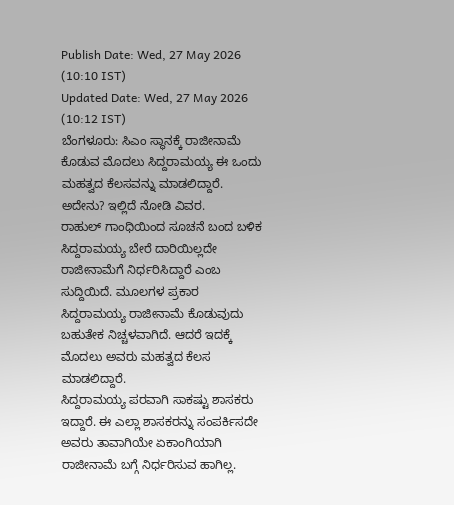Publish Date: Wed, 27 May 2026 (10:10 IST)
Updated Date: Wed, 27 May 2026 (10:12 IST)
ಬೆಂಗಳೂರು: ಸಿಎಂ ಸ್ಥಾನಕ್ಕೆ ರಾಜೀನಾಮೆ ಕೊಡುವ ಮೊದಲು ಸಿದ್ದರಾಮಯ್ಯ ಈ ಒಂದು ಮಹತ್ವದ ಕೆಲಸವನ್ನು ಮಾಡಲಿದ್ದಾರೆ. ಅದೇನು? ಇಲ್ಲಿದೆ ನೋಡಿ ವಿವರ.
ರಾಹುಲ್ ಗಾಂಧಿಯಿಂದ ಸೂಚನೆ ಬಂದ ಬಳಿಕ ಸಿದ್ದರಾಮಯ್ಯ ಬೇರೆ ದಾರಿಯಿಲ್ಲದೇ ರಾಜೀನಾಮೆಗೆ ನಿರ್ಧರಿಸಿದ್ದಾರೆ ಎಂಬ ಸುದ್ದಿಯಿದೆ. ಮೂಲಗಳ ಪ್ರಕಾರ ಸಿದ್ದರಾಮಯ್ಯ ರಾಜೀನಾಮೆ ಕೊಡುವುದು ಬಹುತೇಕ ನಿಚ್ಚಳವಾಗಿದೆ. ಆದರೆ ಇದಕ್ಕೆ ಮೊದಲು ಅವರು ಮಹತ್ವದ ಕೆಲಸ ಮಾಡಲಿದ್ದಾರೆ.
ಸಿದ್ದರಾಮಯ್ಯ ಪರವಾಗಿ ಸಾಕಷ್ಟು ಶಾಸಕರು ಇದ್ದಾರೆ. ಈ ಎಲ್ಲಾ ಶಾಸಕರನ್ನು ಸಂಪರ್ಕಿಸದೇ ಅವರು ತಾವಾಗಿಯೇ ಏಕಾಂಗಿಯಾಗಿ ರಾಜೀನಾಮೆ ಬಗ್ಗೆ ನಿರ್ಧರಿಸುವ ಹಾಗಿಲ್ಲ.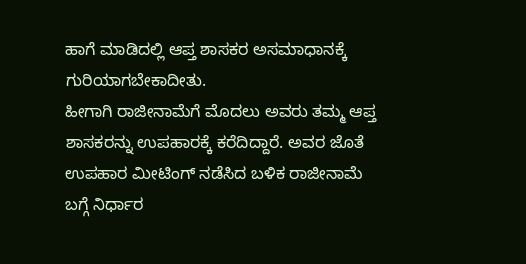ಹಾಗೆ ಮಾಡಿದಲ್ಲಿ ಆಪ್ತ ಶಾಸಕರ ಅಸಮಾಧಾನಕ್ಕೆ ಗುರಿಯಾಗಬೇಕಾದೀತು.
ಹೀಗಾಗಿ ರಾಜೀನಾಮೆಗೆ ಮೊದಲು ಅವರು ತಮ್ಮ ಆಪ್ತ ಶಾಸಕರನ್ನು ಉಪಹಾರಕ್ಕೆ ಕರೆದಿದ್ದಾರೆ. ಅವರ ಜೊತೆ ಉಪಹಾರ ಮೀಟಿಂಗ್ ನಡೆಸಿದ ಬಳಿಕ ರಾಜೀನಾಮೆ ಬಗ್ಗೆ ನಿರ್ಧಾರ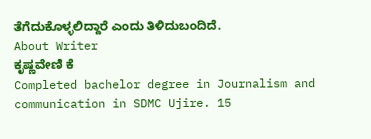ತೆಗೆದುಕೊಳ್ಳಲಿದ್ದಾರೆ ಎಂದು ತಿಳಿದುಬಂದಿದೆ.
About Writer
ಕೃಷ್ಣವೇಣಿ ಕೆ
Completed bachelor degree in Journalism and communication in SDMC Ujire. 15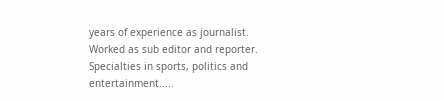years of experience as journalist. Worked as sub editor and reporter. Specialties in sports, politics and entertainment.....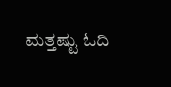ಮತ್ತಷ್ಟು ಓದಿ